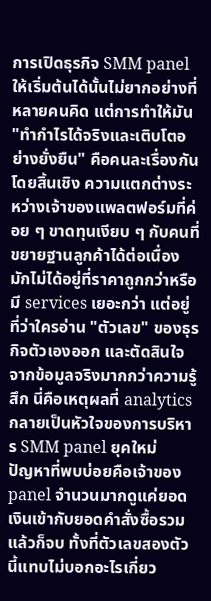การเปิดธุรกิจ SMM panel ให้เริ่มต้นได้นั้นไม่ยากอย่างที่หลายคนคิด แต่การทำให้มัน "ทำกำไรได้จริงและเติบโตอย่างยั่งยืน" คือคนละเรื่องกันโดยสิ้นเชิง ความแตกต่างระหว่างเจ้าของแพลตฟอร์มที่ค่อย ๆ ขาดทุนเงียบ ๆ กับคนที่ขยายฐานลูกค้าได้ต่อเนื่อง มักไม่ได้อยู่ที่ราคาถูกกว่าหรือมี services เยอะกว่า แต่อยู่ที่ว่าใครอ่าน "ตัวเลข" ของธุรกิจตัวเองออก และตัดสินใจจากข้อมูลจริงมากกว่าความรู้สึก นี่คือเหตุผลที่ analytics กลายเป็นหัวใจของการบริหาร SMM panel ยุคใหม่
ปัญหาที่พบบ่อยคือเจ้าของ panel จำนวนมากดูแค่ยอดเงินเข้ากับยอดคำสั่งซื้อรวม แล้วก็จบ ทั้งที่ตัวเลขสองตัวนี้แทบไม่บอกอะไรเกี่ยว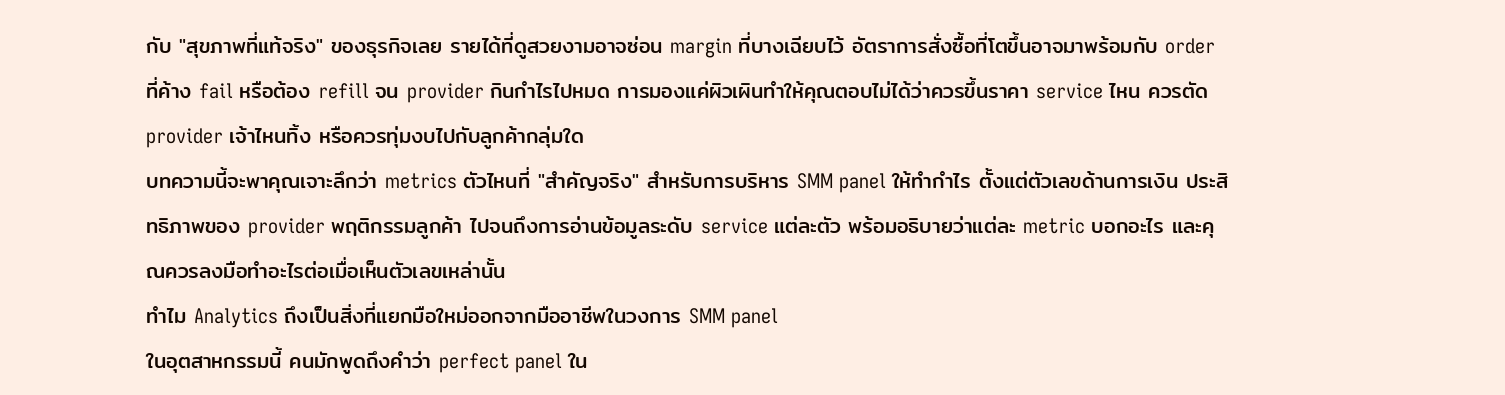กับ "สุขภาพที่แท้จริง" ของธุรกิจเลย รายได้ที่ดูสวยงามอาจซ่อน margin ที่บางเฉียบไว้ อัตราการสั่งซื้อที่โตขึ้นอาจมาพร้อมกับ order ที่ค้าง fail หรือต้อง refill จน provider กินกำไรไปหมด การมองแค่ผิวเผินทำให้คุณตอบไม่ได้ว่าควรขึ้นราคา service ไหน ควรตัด provider เจ้าไหนทิ้ง หรือควรทุ่มงบไปกับลูกค้ากลุ่มใด
บทความนี้จะพาคุณเจาะลึกว่า metrics ตัวไหนที่ "สำคัญจริง" สำหรับการบริหาร SMM panel ให้ทำกำไร ตั้งแต่ตัวเลขด้านการเงิน ประสิทธิภาพของ provider พฤติกรรมลูกค้า ไปจนถึงการอ่านข้อมูลระดับ service แต่ละตัว พร้อมอธิบายว่าแต่ละ metric บอกอะไร และคุณควรลงมือทำอะไรต่อเมื่อเห็นตัวเลขเหล่านั้น
ทำไม Analytics ถึงเป็นสิ่งที่แยกมือใหม่ออกจากมืออาชีพในวงการ SMM panel
ในอุตสาหกรรมนี้ คนมักพูดถึงคำว่า perfect panel ใน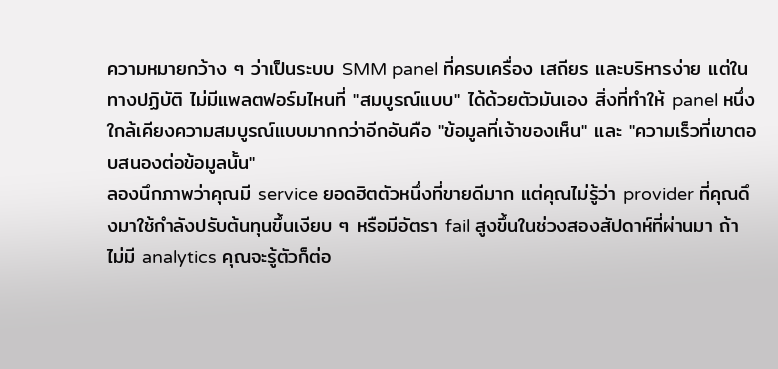ความหมายกว้าง ๆ ว่าเป็นระบบ SMM panel ที่ครบเครื่อง เสถียร และบริหารง่าย แต่ในทางปฏิบัติ ไม่มีแพลตฟอร์มไหนที่ "สมบูรณ์แบบ" ได้ด้วยตัวมันเอง สิ่งที่ทำให้ panel หนึ่งใกล้เคียงความสมบูรณ์แบบมากกว่าอีกอันคือ "ข้อมูลที่เจ้าของเห็น" และ "ความเร็วที่เขาตอบสนองต่อข้อมูลนั้น"
ลองนึกภาพว่าคุณมี service ยอดฮิตตัวหนึ่งที่ขายดีมาก แต่คุณไม่รู้ว่า provider ที่คุณดึงมาใช้กำลังปรับต้นทุนขึ้นเงียบ ๆ หรือมีอัตรา fail สูงขึ้นในช่วงสองสัปดาห์ที่ผ่านมา ถ้าไม่มี analytics คุณจะรู้ตัวก็ต่อ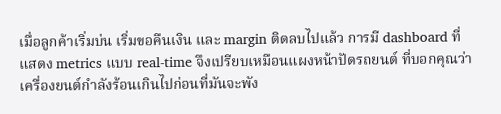เมื่อลูกค้าเริ่มบ่น เริ่มขอคืนเงิน และ margin ติดลบไปแล้ว การมี dashboard ที่แสดง metrics แบบ real-time จึงเปรียบเหมือนแผงหน้าปัดรถยนต์ ที่บอกคุณว่าเครื่องยนต์กำลังร้อนเกินไปก่อนที่มันจะพัง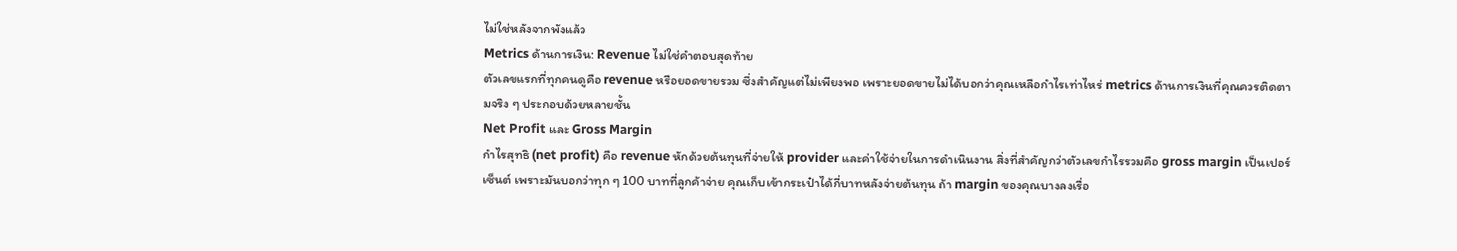ไม่ใช่หลังจากพังแล้ว
Metrics ด้านการเงิน: Revenue ไม่ใช่คำตอบสุดท้าย
ตัวเลขแรกที่ทุกคนดูคือ revenue หรือยอดขายรวม ซึ่งสำคัญแต่ไม่เพียงพอ เพราะยอดขายไม่ได้บอกว่าคุณเหลือกำไรเท่าไหร่ metrics ด้านการเงินที่คุณควรติดตามจริง ๆ ประกอบด้วยหลายชั้น
Net Profit และ Gross Margin
กำไรสุทธิ (net profit) คือ revenue หักด้วยต้นทุนที่จ่ายให้ provider และค่าใช้จ่ายในการดำเนินงาน สิ่งที่สำคัญกว่าตัวเลขกำไรรวมคือ gross margin เป็นเปอร์เซ็นต์ เพราะมันบอกว่าทุก ๆ 100 บาทที่ลูกค้าจ่าย คุณเก็บเข้ากระเป๋าได้กี่บาทหลังจ่ายต้นทุน ถ้า margin ของคุณบางลงเรื่อ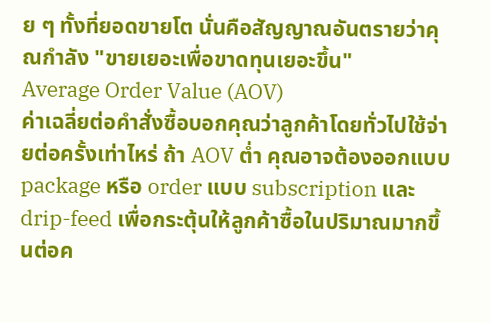ย ๆ ทั้งที่ยอดขายโต นั่นคือสัญญาณอันตรายว่าคุณกำลัง "ขายเยอะเพื่อขาดทุนเยอะขึ้น"
Average Order Value (AOV)
ค่าเฉลี่ยต่อคำสั่งซื้อบอกคุณว่าลูกค้าโดยทั่วไปใช้จ่ายต่อครั้งเท่าไหร่ ถ้า AOV ต่ำ คุณอาจต้องออกแบบ package หรือ order แบบ subscription และ drip-feed เพื่อกระตุ้นให้ลูกค้าซื้อในปริมาณมากขึ้นต่อค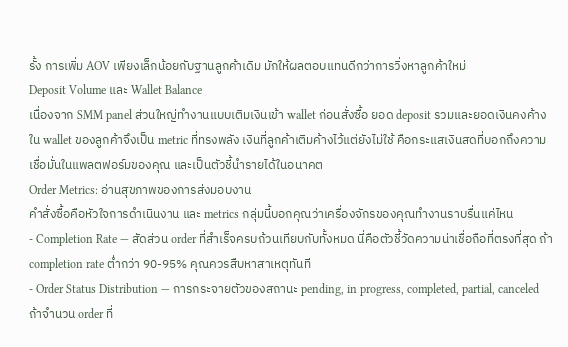รั้ง การเพิ่ม AOV เพียงเล็กน้อยกับฐานลูกค้าเดิม มักให้ผลตอบแทนดีกว่าการวิ่งหาลูกค้าใหม่
Deposit Volume และ Wallet Balance
เนื่องจาก SMM panel ส่วนใหญ่ทำงานแบบเติมเงินเข้า wallet ก่อนสั่งซื้อ ยอด deposit รวมและยอดเงินคงค้างใน wallet ของลูกค้าจึงเป็น metric ที่ทรงพลัง เงินที่ลูกค้าเติมค้างไว้แต่ยังไม่ใช้ คือกระแสเงินสดที่บอกถึงความเชื่อมั่นในแพลตฟอร์มของคุณ และเป็นตัวชี้นำรายได้ในอนาคต
Order Metrics: อ่านสุขภาพของการส่งมอบงาน
คำสั่งซื้อคือหัวใจการดำเนินงาน และ metrics กลุ่มนี้บอกคุณว่าเครื่องจักรของคุณทำงานราบรื่นแค่ไหน
- Completion Rate — สัดส่วน order ที่สำเร็จครบถ้วนเทียบกับทั้งหมด นี่คือตัวชี้วัดความน่าเชื่อถือที่ตรงที่สุด ถ้า completion rate ต่ำกว่า 90-95% คุณควรสืบหาสาเหตุทันที
- Order Status Distribution — การกระจายตัวของสถานะ pending, in progress, completed, partial, canceled ถ้าจำนวน order ที่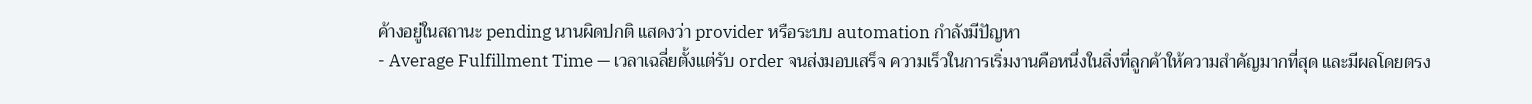ค้างอยู่ในสถานะ pending นานผิดปกติ แสดงว่า provider หรือระบบ automation กำลังมีปัญหา
- Average Fulfillment Time — เวลาเฉลี่ยตั้งแต่รับ order จนส่งมอบเสร็จ ความเร็วในการเริ่มงานคือหนึ่งในสิ่งที่ลูกค้าให้ความสำคัญมากที่สุด และมีผลโดยตรง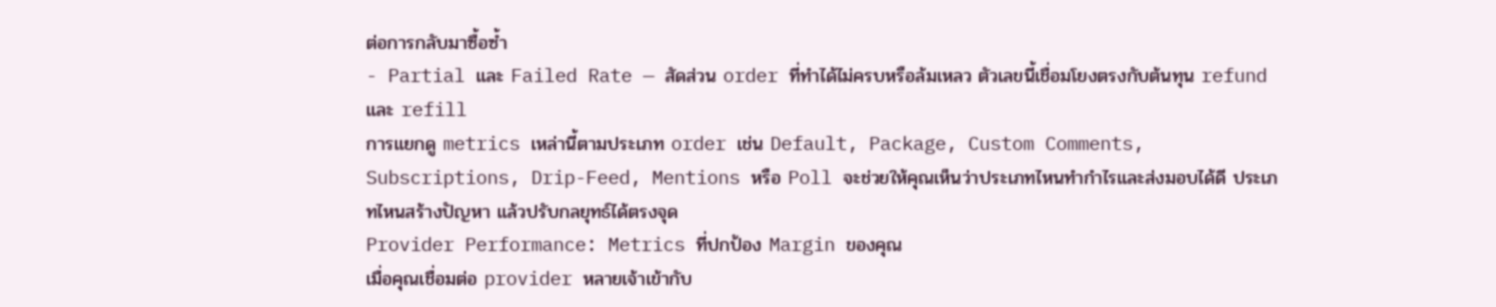ต่อการกลับมาซื้อซ้ำ
- Partial และ Failed Rate — สัดส่วน order ที่ทำได้ไม่ครบหรือล้มเหลว ตัวเลขนี้เชื่อมโยงตรงกับต้นทุน refund และ refill
การแยกดู metrics เหล่านี้ตามประเภท order เช่น Default, Package, Custom Comments, Subscriptions, Drip-Feed, Mentions หรือ Poll จะช่วยให้คุณเห็นว่าประเภทไหนทำกำไรและส่งมอบได้ดี ประเภทไหนสร้างปัญหา แล้วปรับกลยุทธ์ได้ตรงจุด
Provider Performance: Metrics ที่ปกป้อง Margin ของคุณ
เมื่อคุณเชื่อมต่อ provider หลายเจ้าเข้ากับ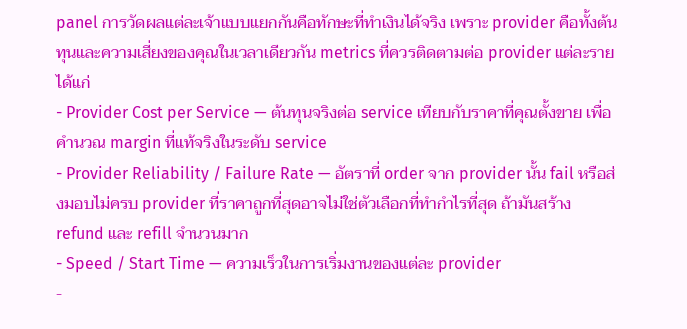panel การวัดผลแต่ละเจ้าแบบแยกกันคือทักษะที่ทำเงินได้จริง เพราะ provider คือทั้งต้นทุนและความเสี่ยงของคุณในเวลาเดียวกัน metrics ที่ควรติดตามต่อ provider แต่ละราย ได้แก่
- Provider Cost per Service — ต้นทุนจริงต่อ service เทียบกับราคาที่คุณตั้งขาย เพื่อคำนวณ margin ที่แท้จริงในระดับ service
- Provider Reliability / Failure Rate — อัตราที่ order จาก provider นั้น fail หรือส่งมอบไม่ครบ provider ที่ราคาถูกที่สุดอาจไม่ใช่ตัวเลือกที่ทำกำไรที่สุด ถ้ามันสร้าง refund และ refill จำนวนมาก
- Speed / Start Time — ความเร็วในการเริ่มงานของแต่ละ provider
-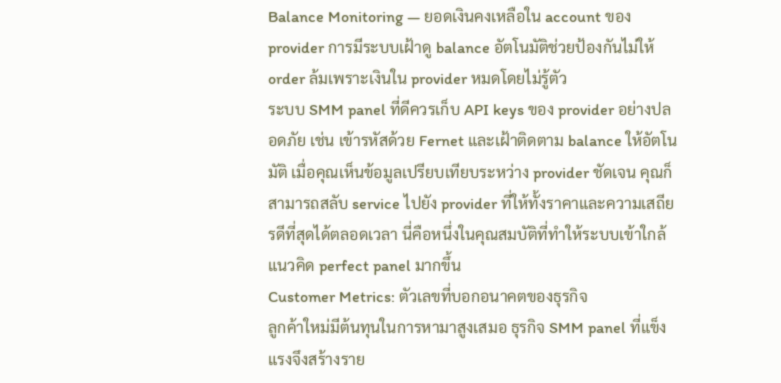Balance Monitoring — ยอดเงินคงเหลือใน account ของ provider การมีระบบเฝ้าดู balance อัตโนมัติช่วยป้องกันไม่ให้ order ล้มเพราะเงินใน provider หมดโดยไม่รู้ตัว
ระบบ SMM panel ที่ดีควรเก็บ API keys ของ provider อย่างปลอดภัย เช่น เข้ารหัสด้วย Fernet และเฝ้าติดตาม balance ให้อัตโนมัติ เมื่อคุณเห็นข้อมูลเปรียบเทียบระหว่าง provider ชัดเจน คุณก็สามารถสลับ service ไปยัง provider ที่ให้ทั้งราคาและความเสถียรดีที่สุดได้ตลอดเวลา นี่คือหนึ่งในคุณสมบัติที่ทำให้ระบบเข้าใกล้แนวคิด perfect panel มากขึ้น
Customer Metrics: ตัวเลขที่บอกอนาคตของธุรกิจ
ลูกค้าใหม่มีต้นทุนในการหามาสูงเสมอ ธุรกิจ SMM panel ที่แข็งแรงจึงสร้างราย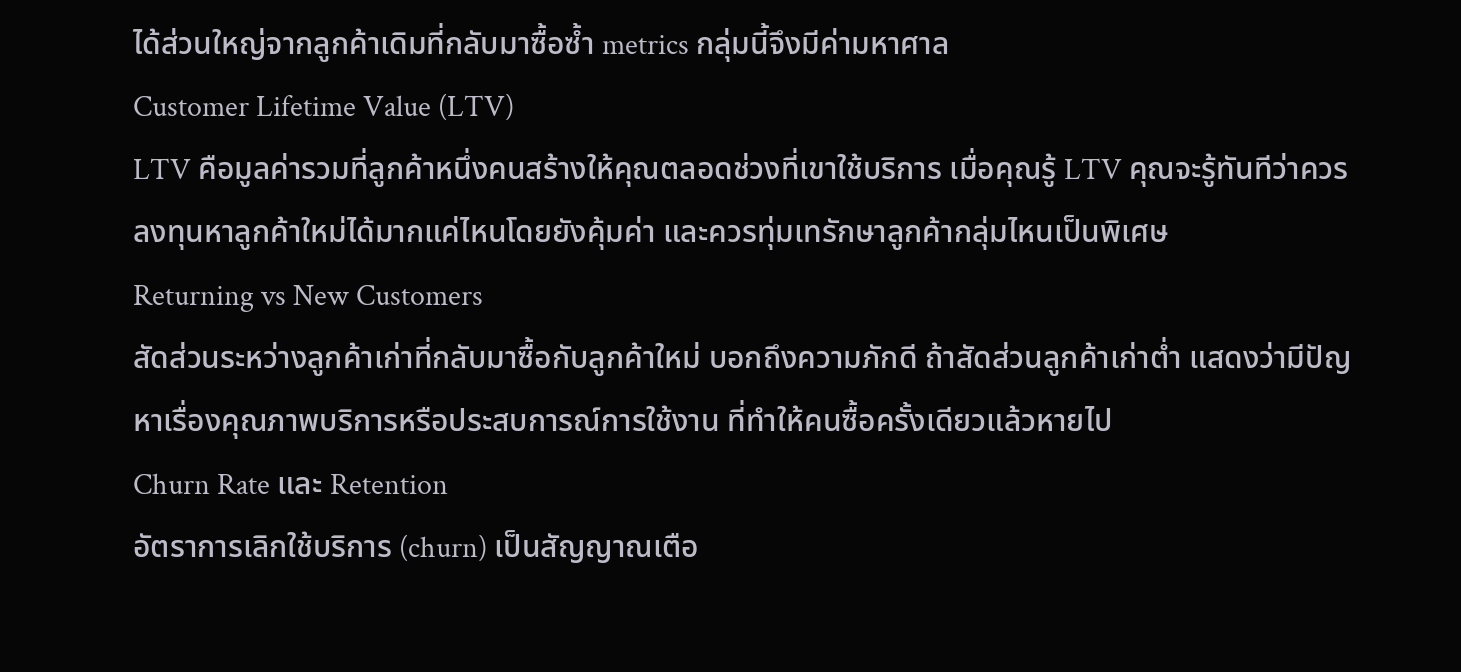ได้ส่วนใหญ่จากลูกค้าเดิมที่กลับมาซื้อซ้ำ metrics กลุ่มนี้จึงมีค่ามหาศาล
Customer Lifetime Value (LTV)
LTV คือมูลค่ารวมที่ลูกค้าหนึ่งคนสร้างให้คุณตลอดช่วงที่เขาใช้บริการ เมื่อคุณรู้ LTV คุณจะรู้ทันทีว่าควรลงทุนหาลูกค้าใหม่ได้มากแค่ไหนโดยยังคุ้มค่า และควรทุ่มเทรักษาลูกค้ากลุ่มไหนเป็นพิเศษ
Returning vs New Customers
สัดส่วนระหว่างลูกค้าเก่าที่กลับมาซื้อกับลูกค้าใหม่ บอกถึงความภักดี ถ้าสัดส่วนลูกค้าเก่าต่ำ แสดงว่ามีปัญหาเรื่องคุณภาพบริการหรือประสบการณ์การใช้งาน ที่ทำให้คนซื้อครั้งเดียวแล้วหายไป
Churn Rate และ Retention
อัตราการเลิกใช้บริการ (churn) เป็นสัญญาณเตือ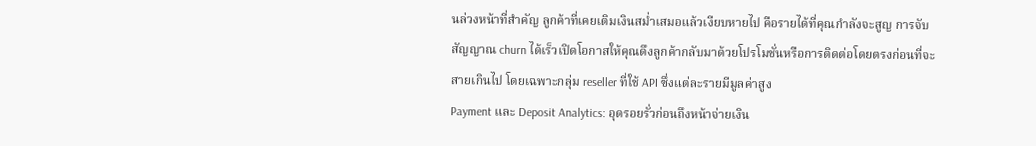นล่วงหน้าที่สำคัญ ลูกค้าที่เคยเติมเงินสม่ำเสมอแล้วเงียบหายไป คือรายได้ที่คุณกำลังจะสูญ การจับสัญญาณ churn ได้เร็วเปิดโอกาสให้คุณดึงลูกค้ากลับมาด้วยโปรโมชั่นหรือการติดต่อโดยตรงก่อนที่จะสายเกินไป โดยเฉพาะกลุ่ม reseller ที่ใช้ API ซึ่งแต่ละรายมีมูลค่าสูง
Payment และ Deposit Analytics: อุดรอยรั่วก่อนถึงหน้าจ่ายเงิน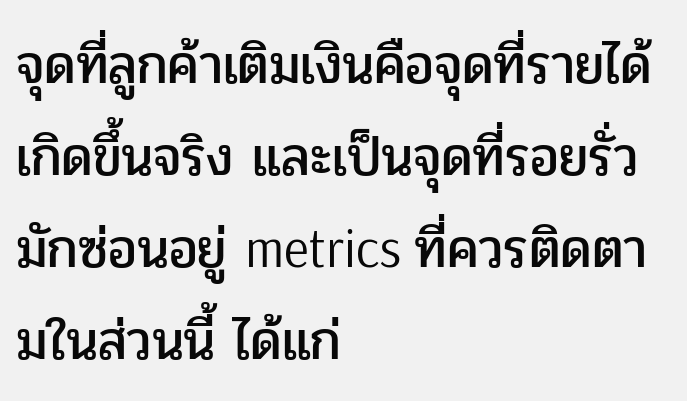จุดที่ลูกค้าเติมเงินคือจุดที่รายได้เกิดขึ้นจริง และเป็นจุดที่รอยรั่วมักซ่อนอยู่ metrics ที่ควรติดตามในส่วนนี้ ได้แก่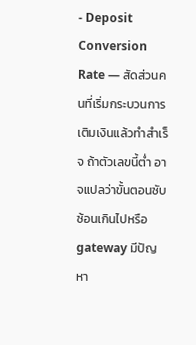- Deposit Conversion Rate — สัดส่วนคนที่เริ่มกระบวนการเติมเงินแล้วทำสำเร็จ ถ้าตัวเลขนี้ต่ำ อาจแปลว่าขั้นตอนซับซ้อนเกินไปหรือ gateway มีปัญหา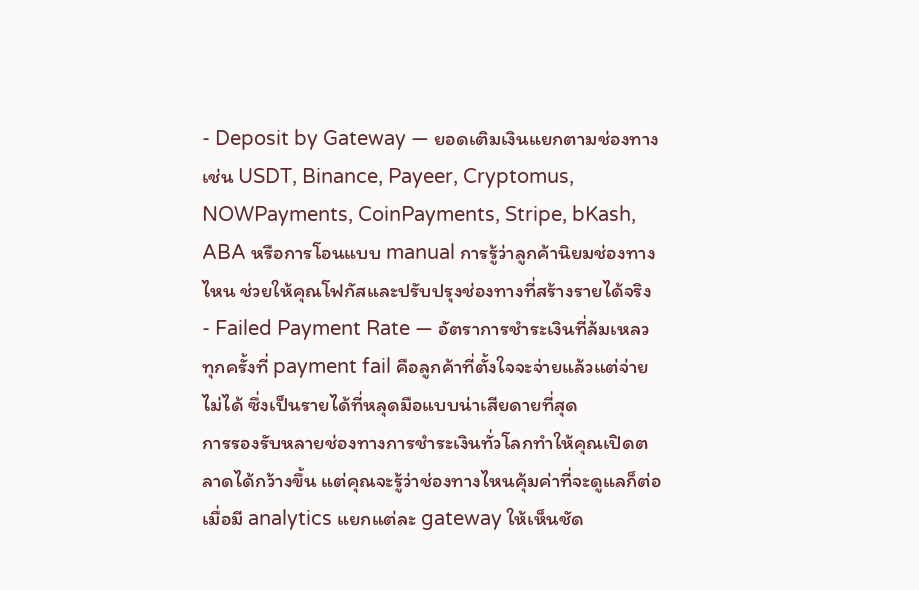- Deposit by Gateway — ยอดเติมเงินแยกตามช่องทาง เช่น USDT, Binance, Payeer, Cryptomus, NOWPayments, CoinPayments, Stripe, bKash, ABA หรือการโอนแบบ manual การรู้ว่าลูกค้านิยมช่องทางไหน ช่วยให้คุณโฟกัสและปรับปรุงช่องทางที่สร้างรายได้จริง
- Failed Payment Rate — อัตราการชำระเงินที่ล้มเหลว ทุกครั้งที่ payment fail คือลูกค้าที่ตั้งใจจะจ่ายแล้วแต่จ่ายไม่ได้ ซึ่งเป็นรายได้ที่หลุดมือแบบน่าเสียดายที่สุด
การรองรับหลายช่องทางการชำระเงินทั่วโลกทำให้คุณเปิดตลาดได้กว้างขึ้น แต่คุณจะรู้ว่าช่องทางไหนคุ้มค่าที่จะดูแลก็ต่อเมื่อมี analytics แยกแต่ละ gateway ให้เห็นชัด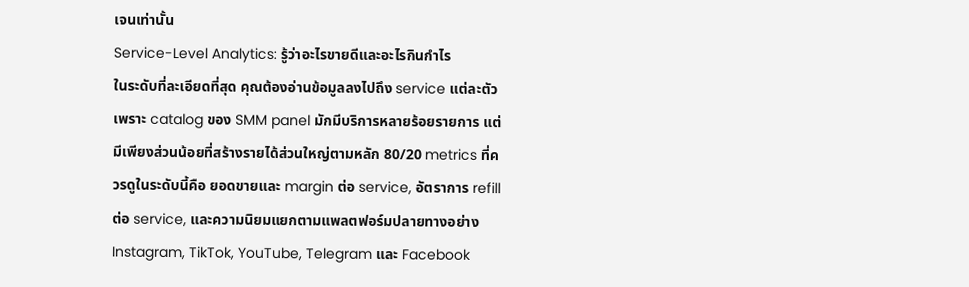เจนเท่านั้น
Service-Level Analytics: รู้ว่าอะไรขายดีและอะไรกินกำไร
ในระดับที่ละเอียดที่สุด คุณต้องอ่านข้อมูลลงไปถึง service แต่ละตัว เพราะ catalog ของ SMM panel มักมีบริการหลายร้อยรายการ แต่มีเพียงส่วนน้อยที่สร้างรายได้ส่วนใหญ่ตามหลัก 80/20 metrics ที่ควรดูในระดับนี้คือ ยอดขายและ margin ต่อ service, อัตราการ refill ต่อ service, และความนิยมแยกตามแพลตฟอร์มปลายทางอย่าง Instagram, TikTok, YouTube, Telegram และ Facebook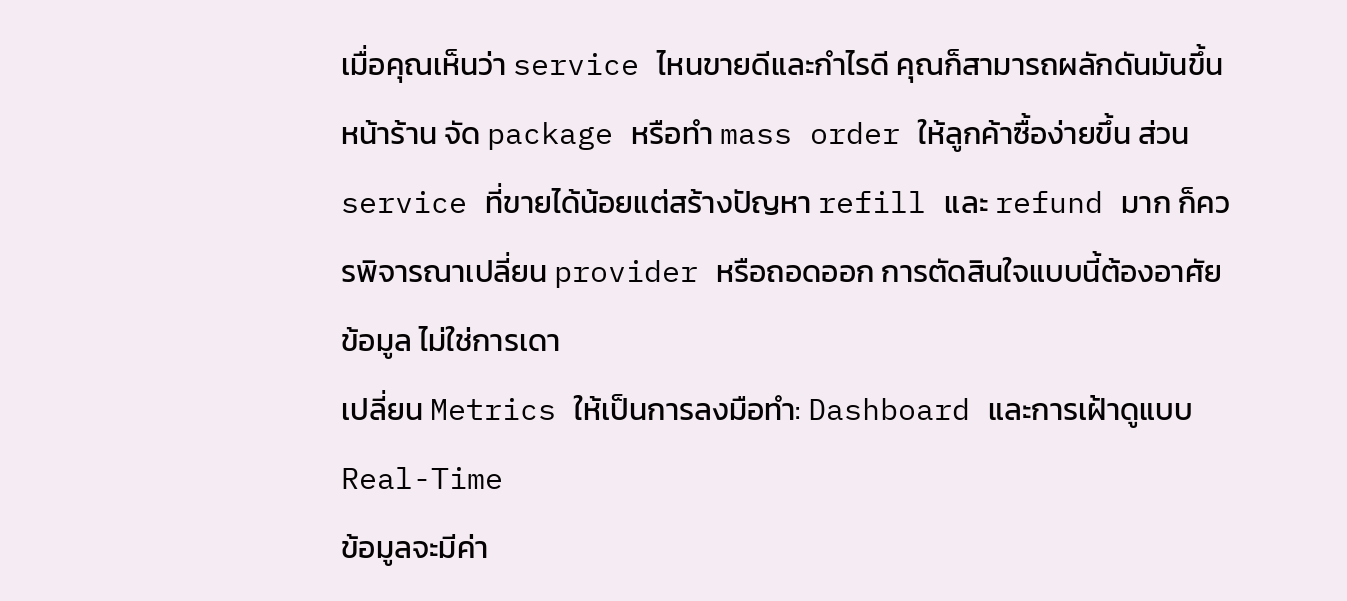เมื่อคุณเห็นว่า service ไหนขายดีและกำไรดี คุณก็สามารถผลักดันมันขึ้นหน้าร้าน จัด package หรือทำ mass order ให้ลูกค้าซื้อง่ายขึ้น ส่วน service ที่ขายได้น้อยแต่สร้างปัญหา refill และ refund มาก ก็ควรพิจารณาเปลี่ยน provider หรือถอดออก การตัดสินใจแบบนี้ต้องอาศัยข้อมูล ไม่ใช่การเดา
เปลี่ยน Metrics ให้เป็นการลงมือทำ: Dashboard และการเฝ้าดูแบบ Real-Time
ข้อมูลจะมีค่า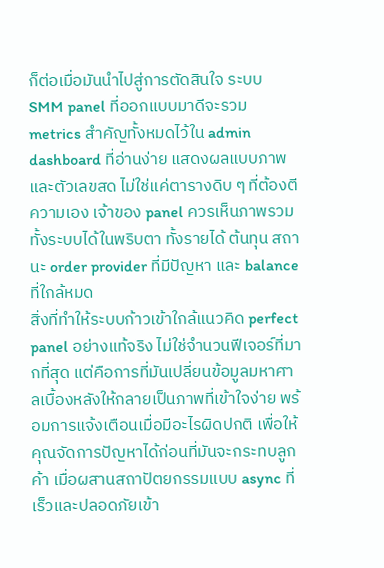ก็ต่อเมื่อมันนำไปสู่การตัดสินใจ ระบบ SMM panel ที่ออกแบบมาดีจะรวม metrics สำคัญทั้งหมดไว้ใน admin dashboard ที่อ่านง่าย แสดงผลแบบภาพและตัวเลขสด ไม่ใช่แค่ตารางดิบ ๆ ที่ต้องตีความเอง เจ้าของ panel ควรเห็นภาพรวมทั้งระบบได้ในพริบตา ทั้งรายได้ ต้นทุน สถานะ order provider ที่มีปัญหา และ balance ที่ใกล้หมด
สิ่งที่ทำให้ระบบก้าวเข้าใกล้แนวคิด perfect panel อย่างแท้จริง ไม่ใช่จำนวนฟีเจอร์ที่มากที่สุด แต่คือการที่มันเปลี่ยนข้อมูลมหาศาลเบื้องหลังให้กลายเป็นภาพที่เข้าใจง่าย พร้อมการแจ้งเตือนเมื่อมีอะไรผิดปกติ เพื่อให้คุณจัดการปัญหาได้ก่อนที่มันจะกระทบลูกค้า เมื่อผสานสถาปัตยกรรมแบบ async ที่เร็วและปลอดภัยเข้า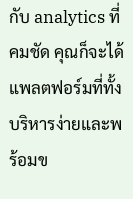กับ analytics ที่คมชัด คุณก็จะได้แพลตฟอร์มที่ทั้งบริหารง่ายและพร้อมข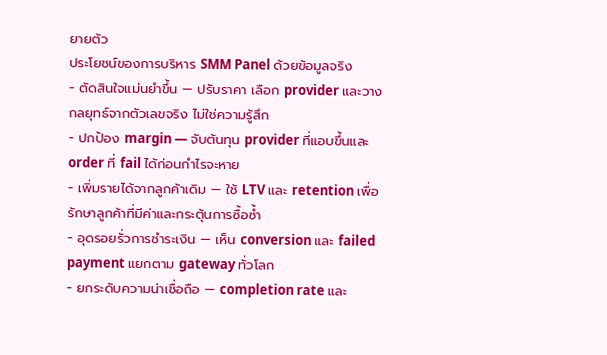ยายตัว
ประโยชน์ของการบริหาร SMM Panel ด้วยข้อมูลจริง
- ตัดสินใจแม่นยำขึ้น — ปรับราคา เลือก provider และวางกลยุทธ์จากตัวเลขจริง ไม่ใช่ความรู้สึก
- ปกป้อง margin — จับต้นทุน provider ที่แอบขึ้นและ order ที่ fail ได้ก่อนกำไรจะหาย
- เพิ่มรายได้จากลูกค้าเดิม — ใช้ LTV และ retention เพื่อรักษาลูกค้าที่มีค่าและกระตุ้นการซื้อซ้ำ
- อุดรอยรั่วการชำระเงิน — เห็น conversion และ failed payment แยกตาม gateway ทั่วโลก
- ยกระดับความน่าเชื่อถือ — completion rate และ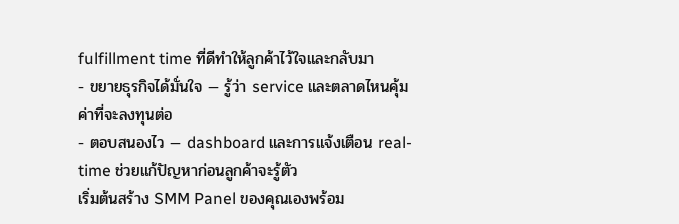fulfillment time ที่ดีทำให้ลูกค้าไว้ใจและกลับมา
- ขยายธุรกิจได้มั่นใจ — รู้ว่า service และตลาดไหนคุ้มค่าที่จะลงทุนต่อ
- ตอบสนองไว — dashboard และการแจ้งเตือน real-time ช่วยแก้ปัญหาก่อนลูกค้าจะรู้ตัว
เริ่มต้นสร้าง SMM Panel ของคุณเองพร้อม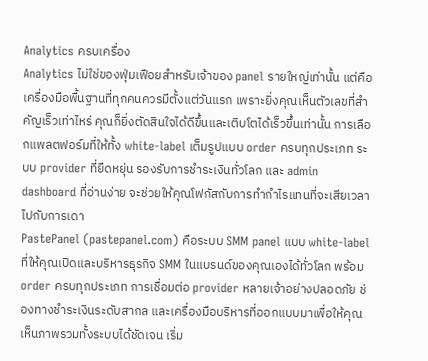Analytics ครบเครื่อง
Analytics ไม่ใช่ของฟุ่มเฟือยสำหรับเจ้าของ panel รายใหญ่เท่านั้น แต่คือเครื่องมือพื้นฐานที่ทุกคนควรมีตั้งแต่วันแรก เพราะยิ่งคุณเห็นตัวเลขที่สำคัญเร็วเท่าไหร่ คุณก็ยิ่งตัดสินใจได้ดีขึ้นและเติบโตได้เร็วขึ้นเท่านั้น การเลือกแพลตฟอร์มที่ให้ทั้ง white-label เต็มรูปแบบ order ครบทุกประเภท ระบบ provider ที่ยืดหยุ่น รองรับการชำระเงินทั่วโลก และ admin dashboard ที่อ่านง่าย จะช่วยให้คุณโฟกัสกับการทำกำไรแทนที่จะเสียเวลาไปกับการเดา
PastePanel (pastepanel.com) คือระบบ SMM panel แบบ white-label ที่ให้คุณเปิดและบริหารธุรกิจ SMM ในแบรนด์ของคุณเองได้ทั่วโลก พร้อม order ครบทุกประเภท การเชื่อมต่อ provider หลายเจ้าอย่างปลอดภัย ช่องทางชำระเงินระดับสากล และเครื่องมือบริหารที่ออกแบบมาเพื่อให้คุณเห็นภาพรวมทั้งระบบได้ชัดเจน เริ่ม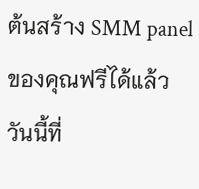ต้นสร้าง SMM panel ของคุณฟรีได้แล้ววันนี้ที่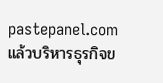pastepanel.com แล้วบริหารธุรกิจข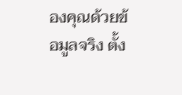องคุณด้วยข้อมูลจริง ตั้ง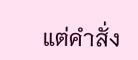แต่คำสั่ง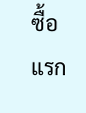ซื้อแรก